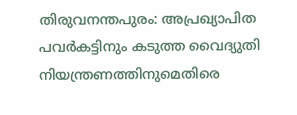തിരുവനന്തപുരം: അപ്രഖ്യാപിത പവർകട്ടിനും കടുത്ത വൈദ്യുതി നിയന്ത്രണത്തിനുമെതിരെ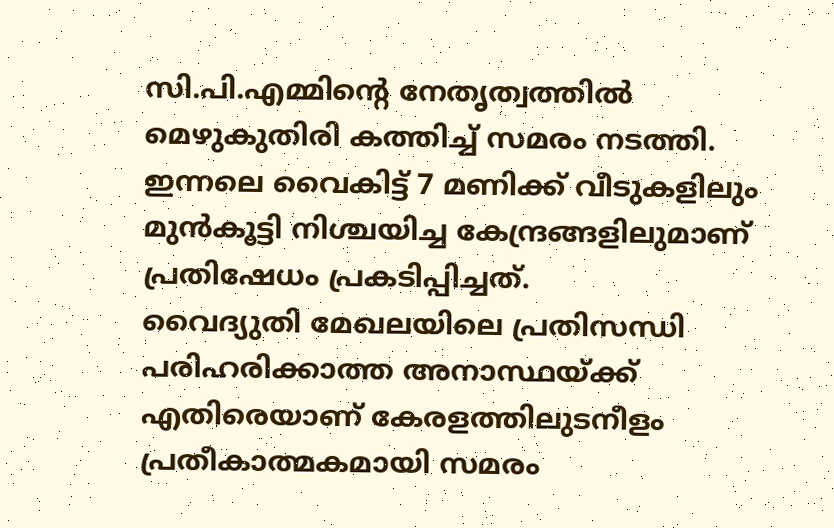സി.പി.എമ്മിന്റെ നേതൃത്വത്തിൽ മെഴുകുതിരി കത്തിച്ച് സമരം നടത്തി. ഇന്നലെ വൈകിട്ട് 7 മണിക്ക് വീടുകളിലും മുൻകൂട്ടി നിശ്ചയിച്ച കേന്ദ്രങ്ങളിലുമാണ് പ്രതിഷേധം പ്രകടിപ്പിച്ചത്.
വൈദ്യുതി മേഖലയിലെ പ്രതിസന്ധി പരിഹരിക്കാത്ത അനാസ്ഥയ്ക്ക് എതിരെയാണ് കേരളത്തിലുടനീളം പ്രതീകാത്മകമായി സമരം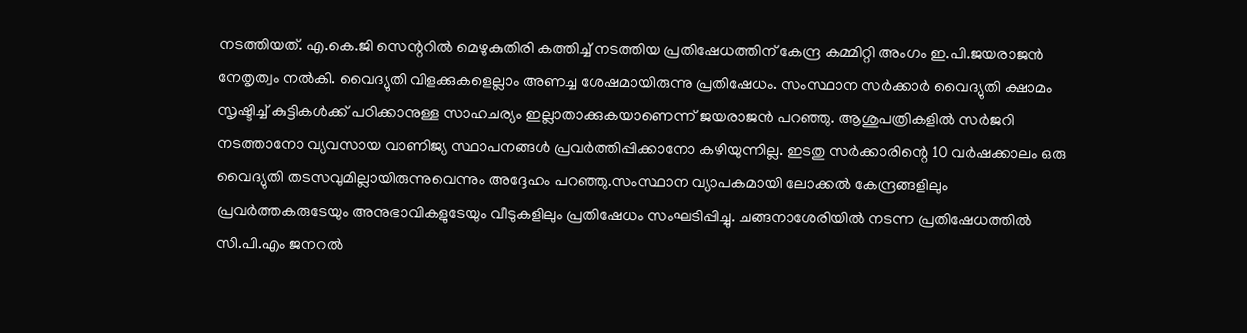നടത്തിയത്. എ.കെ.ജി സെന്ററിൽ മെഴുകുതിരി കത്തിച്ച് നടത്തിയ പ്രതിഷേധത്തിന് കേന്ദ്ര കമ്മിറ്റി അംഗം ഇ.പി.ജയരാജൻ നേതൃത്വം നൽകി. വൈദ്യുതി വിളക്കുകളെല്ലാം അണച്ച ശേഷമായിരുന്നു പ്രതിഷേധം. സംസ്ഥാന സർക്കാർ വൈദ്യുതി ക്ഷാമം സൃഷ്ടിച്ച് കുട്ടികൾക്ക് പഠിക്കാനുള്ള സാഹചര്യം ഇല്ലാതാക്കുകയാണെന്ന് ജയരാജൻ പറഞ്ഞു. ആശുപത്രികളിൽ സർജറി നടത്താനോ വ്യവസായ വാണിജ്യ സ്ഥാപനങ്ങൾ പ്രവർത്തിപ്പിക്കാനോ കഴിയുന്നില്ല. ഇടതു സർക്കാരിന്റെ 10 വർഷക്കാലം ഒരു വൈദ്യുതി തടസവുമില്ലായിരുന്നുവെന്നും അദ്ദേഹം പറഞ്ഞു.സംസ്ഥാന വ്യാപകമായി ലോക്കൽ കേന്ദ്രങ്ങളിലും പ്രവർത്തകരുടേയും അനുഭാവികളുടേയും വീടുകളിലും പ്രതിഷേധം സംഘടിപ്പിച്ചു. ചങ്ങനാശേരിയിൽ നടന്ന പ്രതിഷേധത്തിൽ സി.പി.എം ജനറൽ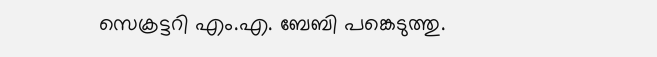സെക്രട്ടറി എം.എ. ബേബി പങ്കെടുത്തു.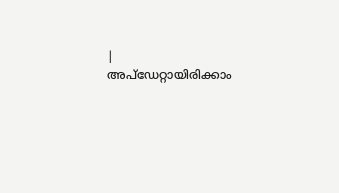|
അപ്ഡേറ്റായിരിക്കാം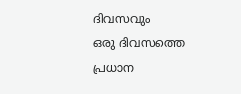ദിവസവും
ഒരു ദിവസത്തെ പ്രധാന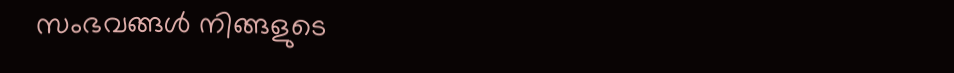സംഭവങ്ങൾ നിങ്ങളുടെ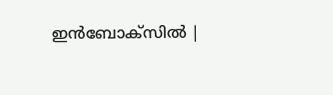ഇൻബോക്സിൽ |